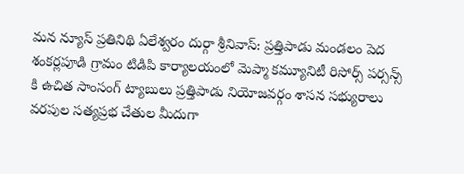మన న్యూస్ ప్రతినిథి ఏలేశ్వరం దుర్గా శ్రీనివాస్: ప్రత్తిపాడు మండలం పెద శంకర్లపూడి గ్రామం టిడిపి కార్యాలయంలో మెప్మా కమ్యూనిటీ రిసోర్స్ పర్సన్స్ కి ఉచిత సాంసంగ్ ట్యాబులు ప్రత్తిపాడు నియోజవర్గం శాసన సభ్యురాలు వరపుల సత్యప్రభ చేతుల మీదుగా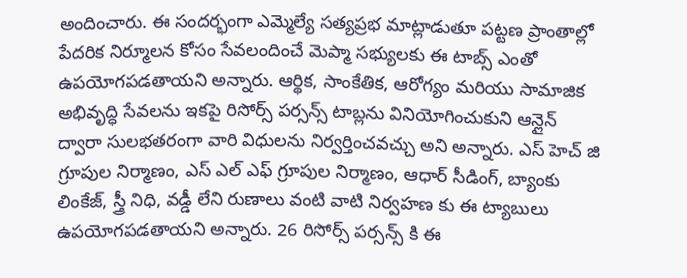అందించారు. ఈ సందర్భంగా ఎమ్మెల్యే సత్యప్రభ మాట్లాడుతూ పట్టణ ప్రాంతాల్లో పేదరిక నిర్మూలన కోసం సేవలందించే మెప్మా సభ్యులకు ఈ టాబ్స్ ఎంతో ఉపయోగపడతాయని అన్నారు. ఆర్థిక, సాంకేతిక, ఆరోగ్యం మరియు సామాజిక అభివృద్ధి సేవలను ఇకపై రిసోర్స్ పర్సన్స్ టాబ్లను వినియోగించుకుని ఆన్లైన్ ద్వారా సులభతరంగా వారి విధులను నిర్వర్తించవచ్చు అని అన్నారు. ఎస్ హెచ్ జి గ్రూపుల నిర్మాణం, ఎస్ ఎల్ ఎఫ్ గ్రూపుల నిర్మాణం, ఆధార్ సీడింగ్, బ్యాంకు లింకేజ్, స్త్రీ నిధి, వడ్డీ లేని రుణాలు వంటి వాటి నిర్వహణ కు ఈ ట్యాబులు ఉపయోగపడతాయని అన్నారు. 26 రిసోర్స్ పర్సన్స్ కి ఈ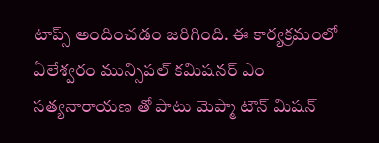టాప్స్ అందించడం జరిగింది. ఈ కార్యక్రమంలో ఏలేశ్వరం మున్సిపల్ కమిషనర్ ఎం సత్యనారాయణ తో పాటు మెప్మా టౌన్ మిషన్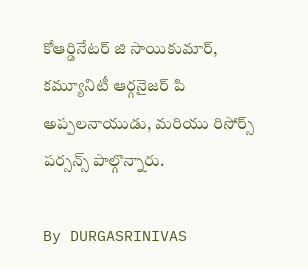కోఆర్డినేటర్ జి సాయికుమార్, కమ్యూనిటీ ఆర్గనైజర్ పి అప్పలనాయుడు, మరియు రిసోర్స్ పర్సన్స్ పాల్గొన్నారు.

By DURGASRINIVAS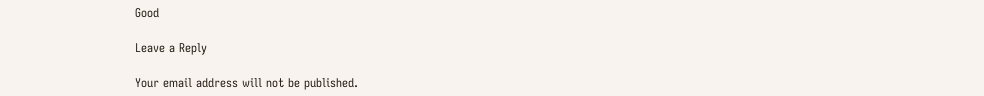Good

Leave a Reply

Your email address will not be published.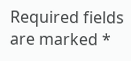Required fields are marked *